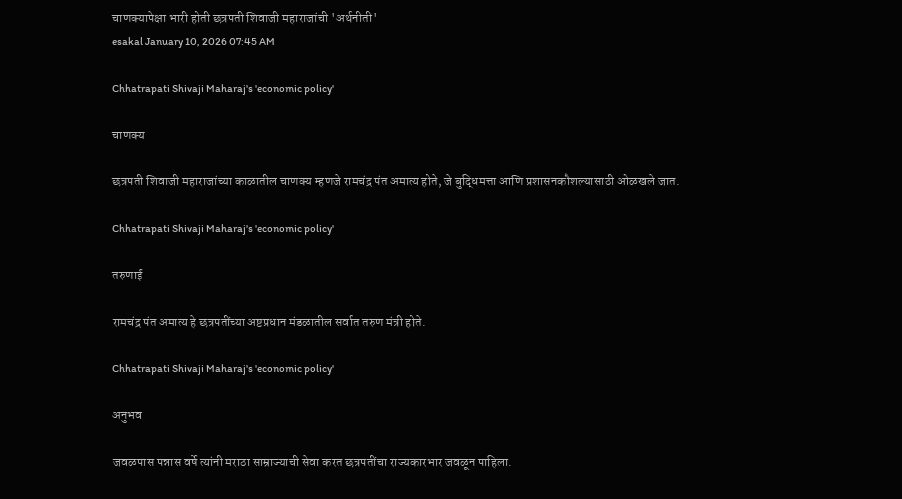चाणक्यापेक्षा भारी होती छत्रपती शिवाजी महाराजांची 'अर्थनीती'
esakal January 10, 2026 07:45 AM

Chhatrapati Shivaji Maharaj's 'economic policy'

चाणक्य

छत्रपती शिवाजी महाराजांच्या काळातील चाणक्य म्हणजे रामचंद्र पंत अमात्य होते, जे बुद्धिमत्ता आणि प्रशासनकौशल्यासाठी ओळखले जात.

Chhatrapati Shivaji Maharaj's 'economic policy'

तरुणाई

रामचंद्र पंत अमात्य हे छत्रपतींच्या अष्टप्रधान मंडळातील सर्वात तरुण मंत्री होते.

Chhatrapati Shivaji Maharaj's 'economic policy'

अनुभव

जवळपास पन्नास वर्षे त्यांनी मराठा साम्राज्याची सेवा करत छत्रपतींचा राज्यकारभार जवळून पाहिला.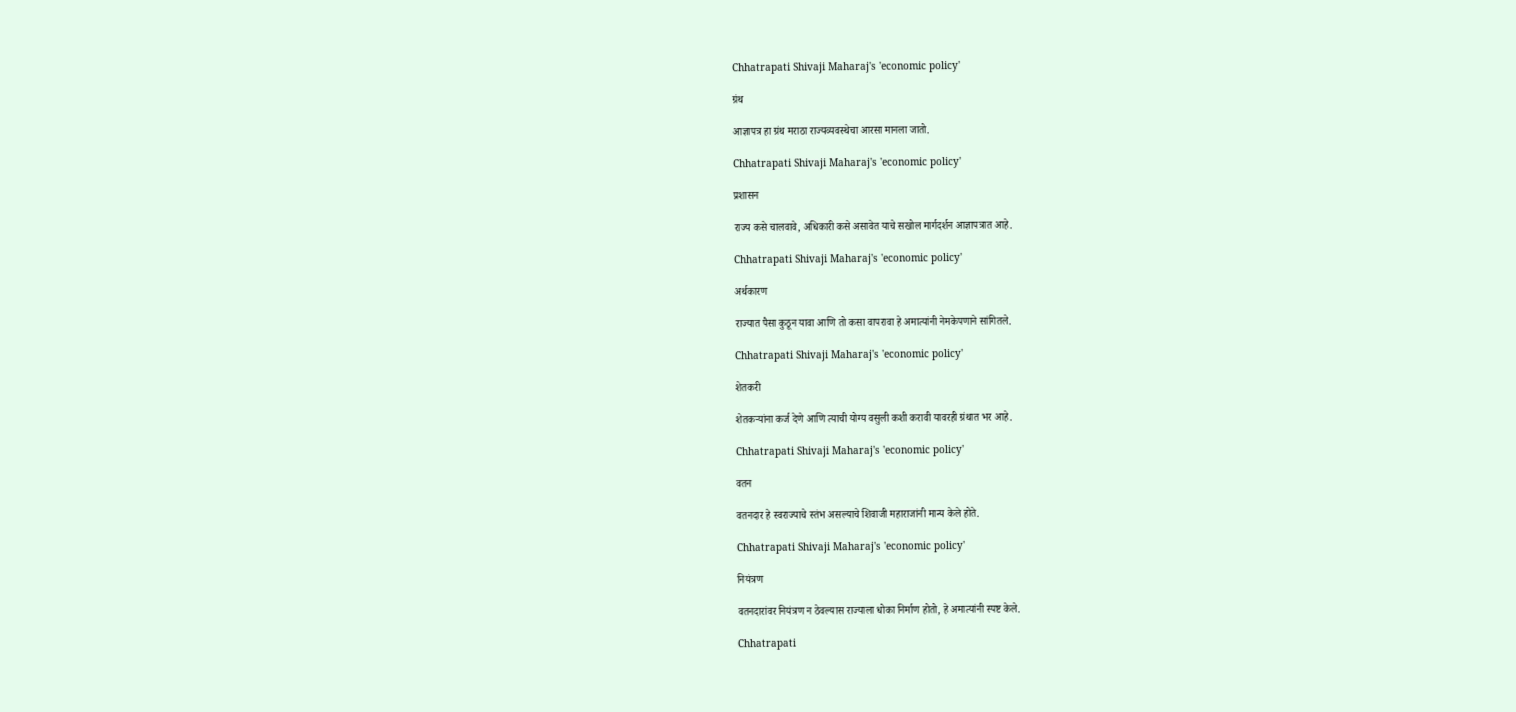Chhatrapati Shivaji Maharaj's 'economic policy'

ग्रंथ

आज्ञापत्र हा ग्रंथ मराठा राज्यव्यवस्थेचा आरसा मानला जातो.

Chhatrapati Shivaji Maharaj's 'economic policy'

प्रशासन

राज्य कसे चालवावे, अधिकारी कसे असावेत याचे सखोल मार्गदर्शन आज्ञापत्रात आहे.

Chhatrapati Shivaji Maharaj's 'economic policy'

अर्थकारण

राज्यात पैसा कुठून यावा आणि तो कसा वापरावा हे अमात्यांनी नेमकेपणाने सांगितले.

Chhatrapati Shivaji Maharaj's 'economic policy'

शेतकरी

शेतकऱ्यांना कर्ज देणे आणि त्याची योग्य वसुली कशी करावी यावरही ग्रंथात भर आहे.

Chhatrapati Shivaji Maharaj's 'economic policy'

वतन

वतनदार हे स्वराज्याचे स्तंभ असल्याचे शिवाजी महाराजांनी मान्य केले होते.

Chhatrapati Shivaji Maharaj's 'economic policy'

नियंत्रण

वतनदारांवर नियंत्रण न ठेवल्यास राज्याला धोका निर्माण होतो, हे अमात्यांनी स्पष्ट केले.

Chhatrapati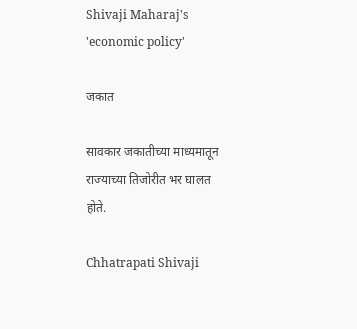Shivaji Maharaj's 'economic policy'

जकात

सावकार जकातीच्या माध्यमातून राज्याच्या तिजोरीत भर घालत होते.

Chhatrapati Shivaji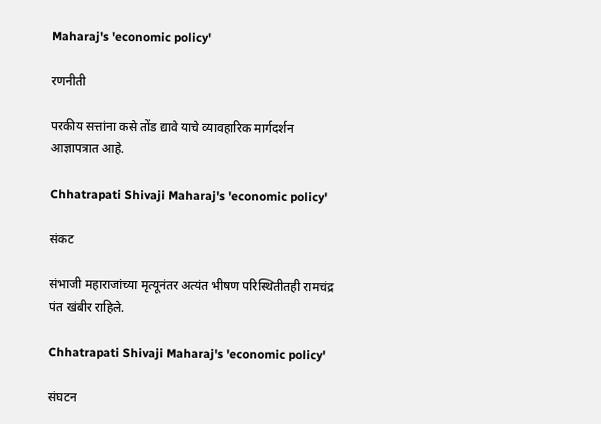Maharaj's 'economic policy'

रणनीती

परकीय सत्तांना कसे तोंड द्यावे याचे व्यावहारिक मार्गदर्शन आज्ञापत्रात आहे.

Chhatrapati Shivaji Maharaj's 'economic policy'

संकट

संभाजी महाराजांच्या मृत्यूनंतर अत्यंत भीषण परिस्थितीतही रामचंद्र पंत खंबीर राहिले.

Chhatrapati Shivaji Maharaj's 'economic policy'

संघटन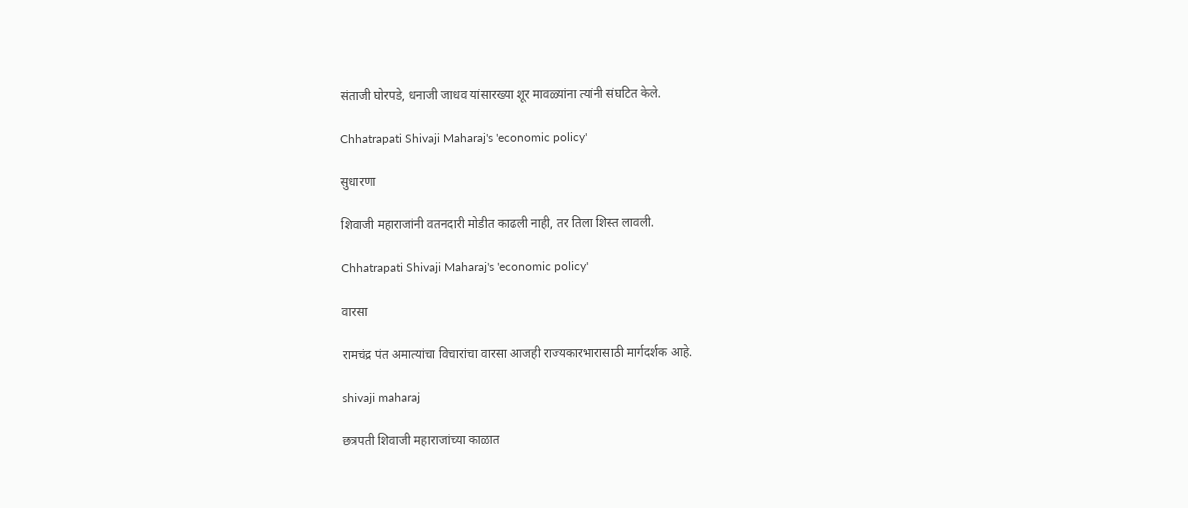संताजी घोरपडे, धनाजी जाधव यांसारख्या शूर मावळ्यांना त्यांनी संघटित केले.

Chhatrapati Shivaji Maharaj's 'economic policy'

सुधारणा

शिवाजी महाराजांनी वतनदारी मोडीत काढली नाही, तर तिला शिस्त लावली.

Chhatrapati Shivaji Maharaj's 'economic policy'

वारसा

रामचंद्र पंत अमात्यांचा विचारांचा वारसा आजही राज्यकारभारासाठी मार्गदर्शक आहे.

shivaji maharaj

छत्रपती शिवाजी महाराजांच्या काळात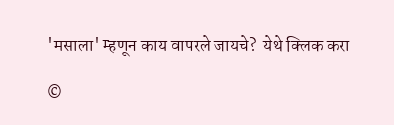'मसाला' म्हणून काय वापरले जायचे?  येथे क्लिक करा

©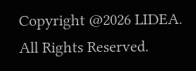Copyright @2026 LIDEA. All Rights Reserved.